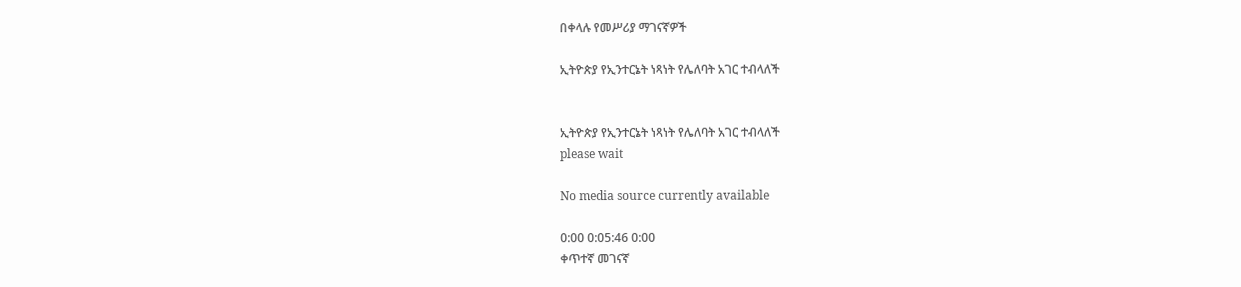በቀላሉ የመሥሪያ ማገናኛዎች

ኢትዮጵያ የኢንተርኔት ነጻነት የሌለባት አገር ተብላለች


ኢትዮጵያ የኢንተርኔት ነጻነት የሌለባት አገር ተብላለች
please wait

No media source currently available

0:00 0:05:46 0:00
ቀጥተኛ መገናኛ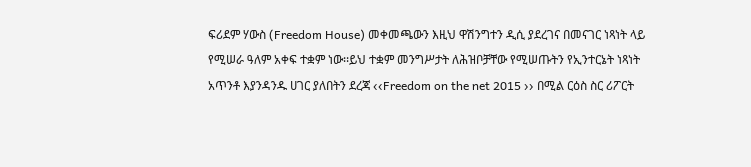ፍሪደም ሃውስ (Freedom House) መቀመጫውን እዚህ ዋሽንግተን ዲሲ ያደረገና በመናገር ነጻነት ላይ የሚሠራ ዓለም አቀፍ ተቋም ነው፡፡ይህ ተቋም መንግሥታት ለሕዝቦቻቸው የሚሠጡትን የኢንተርኔት ነጻነት አጥንቶ እያንዳንዱ ሀገር ያለበትን ደረጃ ‹‹Freedom on the net 2015 ›› በሚል ርዕስ ስር ሪፖርት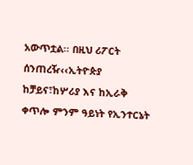አውጥቷል፡፡ በዚህ ሪፖርት ሰንጠረዥ‹‹ኢትዮጵያ ከቻይና፣ከሦሪያ እና ከኢራቅ ቀጥሎ ምንም ዓይነት የኢንተርኔት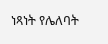ነጻነት የሌለባት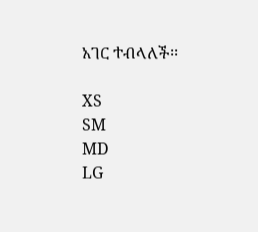አገር ተብላለች፡፡

XS
SM
MD
LG